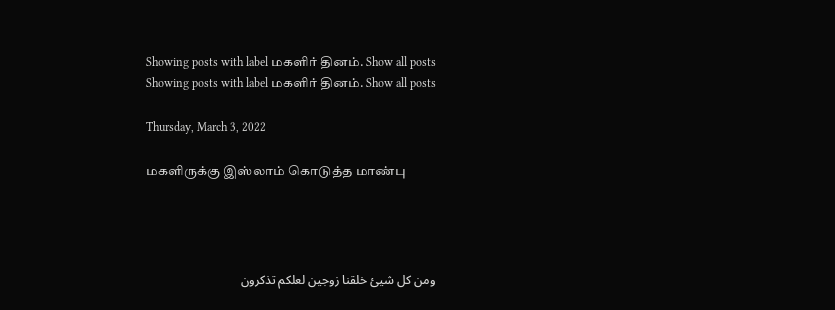Showing posts with label மகளிர் தினம். Show all posts
Showing posts with label மகளிர் தினம். Show all posts

Thursday, March 3, 2022

மகளிருக்கு இஸ்லாம் கொடுத்த மாண்பு




ومن كل شيئ خلقنا زوجين لعلكم تذكرون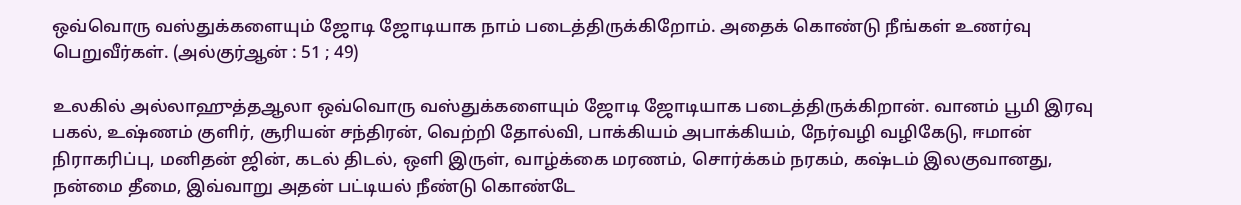ஒவ்வொரு வஸ்துக்களையும் ஜோடி ஜோடியாக நாம் படைத்திருக்கிறோம். அதைக் கொண்டு நீங்கள் உணர்வு பெறுவீர்கள். (அல்குர்ஆன் : 51 ; 49)

உலகில் அல்லாஹுத்தஆலா ஒவ்வொரு வஸ்துக்களையும் ஜோடி ஜோடியாக படைத்திருக்கிறான். வானம் பூமி இரவு பகல், உஷ்ணம் குளிர், சூரியன் சந்திரன், வெற்றி தோல்வி, பாக்கியம் அபாக்கியம், நேர்வழி வழிகேடு, ஈமான் நிராகரிப்பு, மனிதன் ஜின், கடல் திடல், ஒளி இருள், வாழ்க்கை மரணம், சொர்க்கம் நரகம், கஷ்டம் இலகுவானது, நன்மை தீமை, இவ்வாறு அதன் பட்டியல் நீண்டு கொண்டே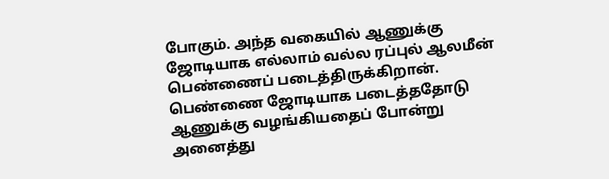போகும். அந்த வகையில் ஆணுக்கு ஜோடியாக எல்லாம் வல்ல ரப்புல் ஆலமீன் பெண்ணைப் படைத்திருக்கிறான். பெண்ணை ஜோடியாக படைத்ததோடு ஆணுக்கு வழங்கியதைப் போன்று அனைத்து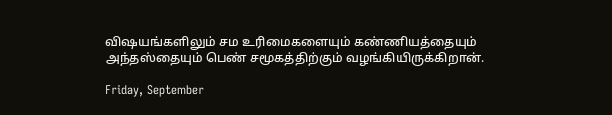விஷயங்களிலும் சம உரிமைகளையும் கண்ணியத்தையும் அந்தஸ்தையும் பெண் சமூகத்திற்கும் வழங்கியிருக்கிறான்.

Friday, September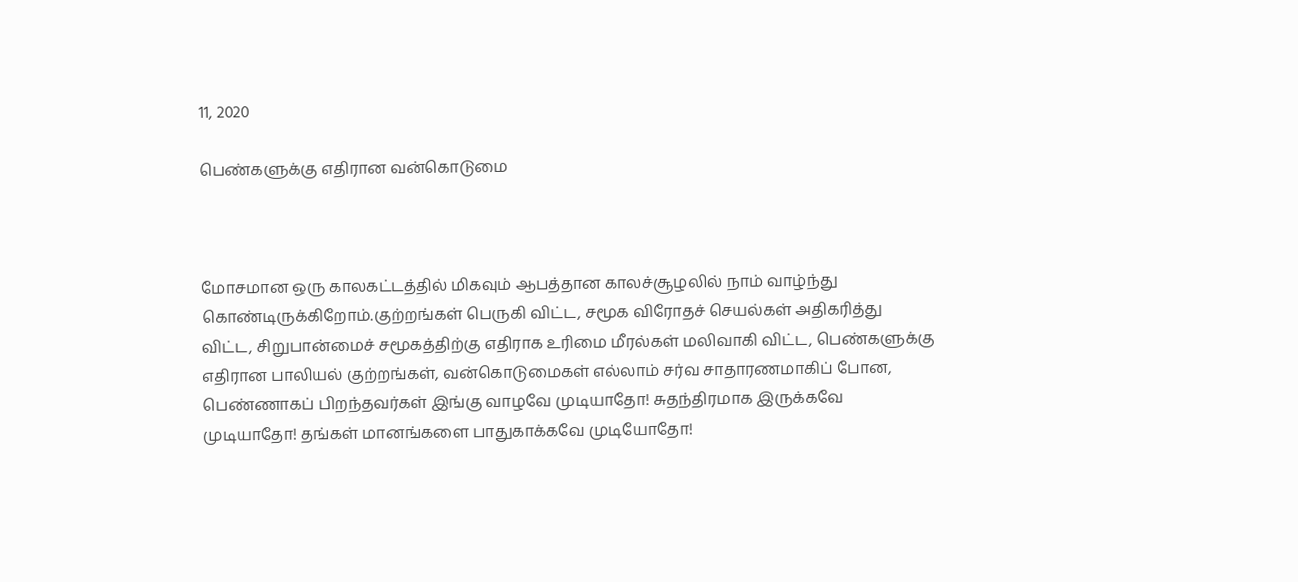11, 2020

பெண்களுக்கு எதிரான வன்கொடுமை



மோசமான ஒரு காலகட்டத்தில் மிகவும் ஆபத்தான காலச்சூழலில் நாம் வாழ்ந்து கொண்டிருக்கிறோம்.குற்றங்கள் பெருகி விட்ட, சமூக விரோதச் செயல்கள் அதிகரித்து விட்ட, சிறுபான்மைச் சமூகத்திற்கு எதிராக உரிமை மீரல்கள் மலிவாகி விட்ட, பெண்களுக்கு எதிரான பாலியல் குற்றங்கள், வன்கொடுமைகள் எல்லாம் சர்வ சாதாரணமாகிப் போன, பெண்ணாகப் பிறந்தவர்கள் இங்கு வாழவே முடியாதோ! சுதந்திரமாக இருக்கவே முடியாதோ! தங்கள் மானங்களை பாதுகாக்கவே முடியோதோ!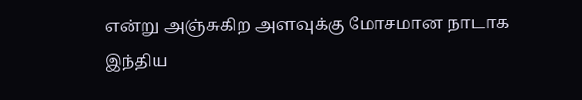என்று அஞ்சுகிற அளவுக்கு மோசமான நாடாக இந்திய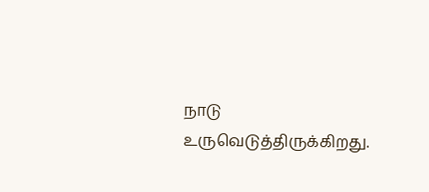நாடு உருவெடுத்திருக்கிறது.